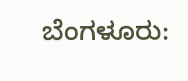ಬೆಂಗಳೂರು: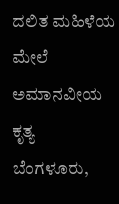ದಲಿತ ಮಹಿಳೆಯ ಮೇಲೆ ಅಮಾನವೀಯ ಕೃತ್ಯ
ಬೆಂಗಳೂರು,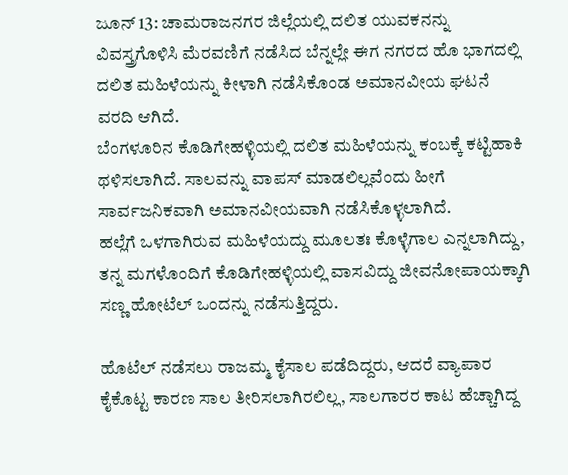ಜೂನ್ 13: ಚಾಮರಾಜನಗರ ಜಿಲ್ಲೆಯಲ್ಲಿ ದಲಿತ ಯುವಕನನ್ನು ವಿವಸ್ತ್ರಗೊಳಿಸಿ ಮೆರವಣಿಗೆ ನಡೆಸಿದ ಬೆನ್ನಲ್ಲೇ ಈಗ ನಗರದ ಹೊ ಭಾಗದಲ್ಲಿ ದಲಿತ ಮಹಿಳೆಯನ್ನು ಕೀಳಾಗಿ ನಡೆಸಿಕೊಂಡ ಅಮಾನವೀಯ ಘಟನೆ ವರದಿ ಆಗಿದೆ.
ಬೆಂಗಳೂರಿನ ಕೊಡಿಗೇಹಳ್ಳಿಯಲ್ಲಿ ದಲಿತ ಮಹಿಳೆಯನ್ನು ಕಂಬಕ್ಕೆ ಕಟ್ಟಿಹಾಕಿ ಥಳಿಸಲಾಗಿದೆ. ಸಾಲವನ್ನು ವಾಪಸ್ ಮಾಡಲಿಲ್ಲವೆಂದು ಹೀಗೆ ಸಾರ್ವಜನಿಕವಾಗಿ ಅಮಾನವೀಯವಾಗಿ ನಡೆಸಿಕೊಳ್ಳಲಾಗಿದೆ.
ಹಲ್ಲೆಗೆ ಒಳಗಾಗಿರುವ ಮಹಿಳೆಯದ್ದು ಮೂಲತಃ ಕೊಳ್ಳೆಗಾಲ ಎನ್ನಲಾಗಿದ್ದು, ತನ್ನ ಮಗಳೊಂದಿಗೆ ಕೊಡಿಗೇಹಳ್ಳಿಯಲ್ಲಿ ವಾಸವಿದ್ದು ಜೀವನೋಪಾಯಕ್ಕಾಗಿ ಸಣ್ಣ ಹೋಟೆಲ್ ಒಂದನ್ನು ನಡೆಸುತ್ತಿದ್ದರು.

ಹೊಟೆಲ್ ನಡೆಸಲು ರಾಜಮ್ಮ ಕೈಸಾಲ ಪಡೆದಿದ್ದರು, ಆದರೆ ವ್ಯಾಪಾರ ಕೈಕೊಟ್ಟ ಕಾರಣ ಸಾಲ ತೀರಿಸಲಾಗಿರಲಿಲ್ಲ, ಸಾಲಗಾರರ ಕಾಟ ಹೆಚ್ಚಾಗಿದ್ದ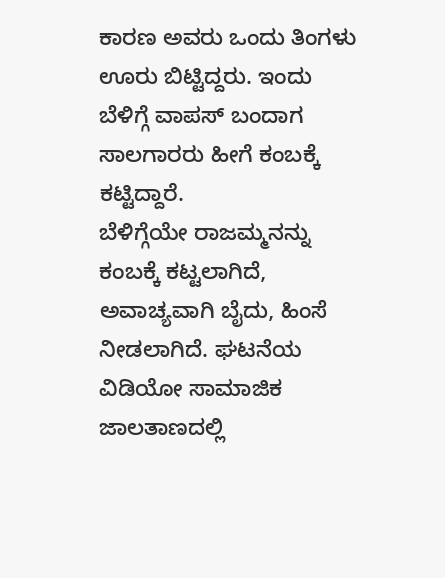ಕಾರಣ ಅವರು ಒಂದು ತಿಂಗಳು ಊರು ಬಿಟ್ಟಿದ್ದರು. ಇಂದು ಬೆಳಿಗ್ಗೆ ವಾಪಸ್ ಬಂದಾಗ ಸಾಲಗಾರರು ಹೀಗೆ ಕಂಬಕ್ಕೆ ಕಟ್ಟಿದ್ದಾರೆ.
ಬೆಳಿಗ್ಗೆಯೇ ರಾಜಮ್ಮನನ್ನು ಕಂಬಕ್ಕೆ ಕಟ್ಟಲಾಗಿದೆ, ಅವಾಚ್ಯವಾಗಿ ಬೈದು, ಹಿಂಸೆ ನೀಡಲಾಗಿದೆ. ಘಟನೆಯ ವಿಡಿಯೋ ಸಾಮಾಜಿಕ ಜಾಲತಾಣದಲ್ಲಿ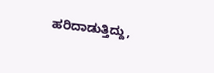ಹರಿದಾಡುತ್ತಿದ್ದು,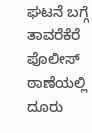ಘಟನೆ ಬಗ್ಗೆ ತಾವರೆಕೆರೆ ಪೊಲೀಸ್ ಠಾಣೆಯಲ್ಲಿ ದೂರು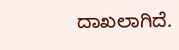ದಾಖಲಾಗಿದೆ.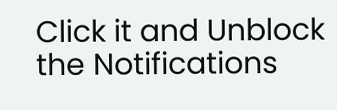Click it and Unblock the Notifications